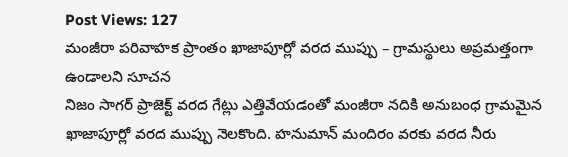Post Views: 127
మంజీరా పరివాహక ప్రాంతం ఖాజాపూర్లో వరద ముప్పు – గ్రామస్థులు అప్రమత్తంగా ఉండాలని సూచన
నిజం సాగర్ ప్రాజెక్ట్ వరద గేట్లు ఎత్తివేయడంతో మంజీరా నదికి అనుబంధ గ్రామమైన ఖాజాపూర్లో వరద ముప్పు నెలకొంది. హనుమాన్ మందిరం వరకు వరద నీరు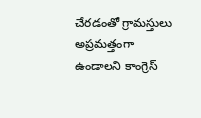చేరడంతో గ్రామస్తులు అప్రమత్తంగా ఉండాలని కాంగ్రెస్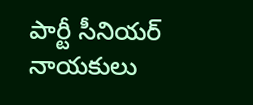పార్టీ సీనియర్ నాయకులు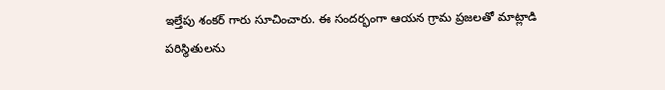ఇల్తేపు శంకర్ గారు సూచించారు. ఈ సందర్భంగా ఆయన గ్రామ ప్రజలతో మాట్లాడి పరిస్థితులను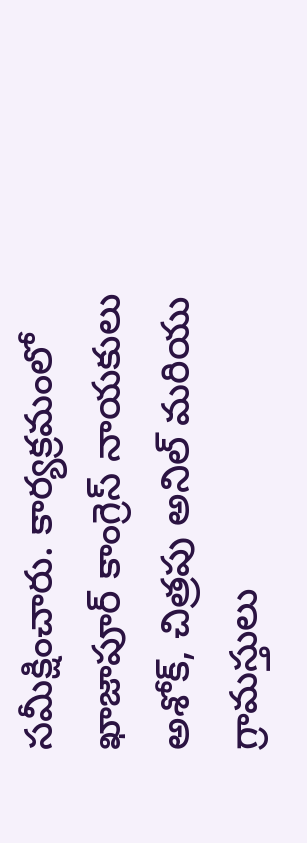సమీక్షించారు. కార్యక్రమంలో ఖాజాపూర్ కాంగ్రెస్ నాయకులు అశోక్, చిత్రపు అనిల్ మరియు గ్రామస్తులు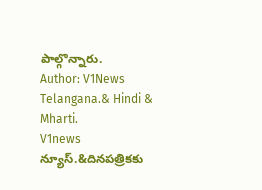పాల్గొన్నారు.
Author: V1News Telangana.& Hindi & Mharti.
V1news న్యూస్.&దినపత్రికకు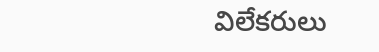విలేకరులు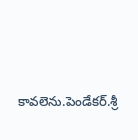కావలెను.పెండేకర్.శ్రీ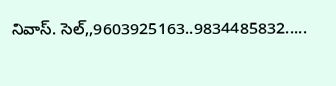నివాస్. సెల్,,9603925163..9834485832.....